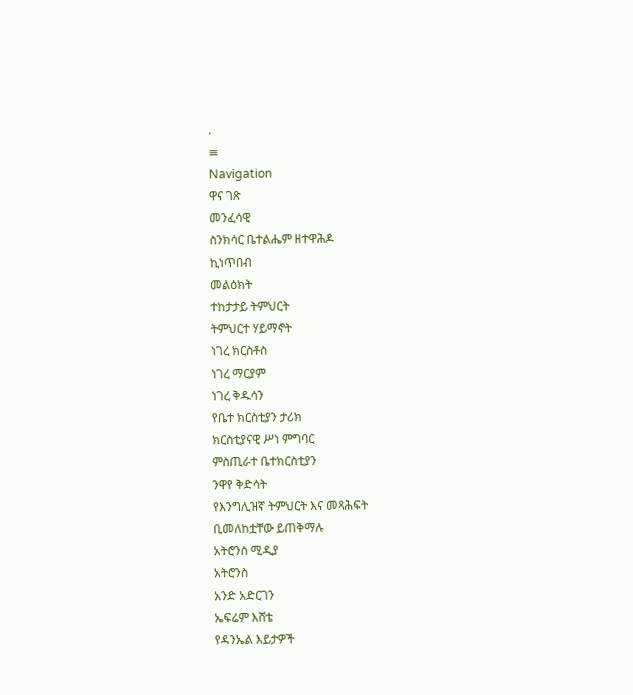.
≡
Navigation
ዋና ገጽ
መንፈሳዊ
ስንክሳር ቤተልሔም ዘተዋሕዶ
ኪነጥበብ
መልዕክት
ተከታታይ ትምህርት
ትምህርተ ሃይማኖት
ነገረ ክርስቶስ
ነገረ ማርያም
ነገረ ቅዱሳን
የቤተ ክርስቲያን ታሪክ
ክርስቲያናዊ ሥነ ምግባር
ምስጢራተ ቤተክርስቲያን
ንዋየ ቅድሳት
የእንግሊዝኛ ትምህርት እና መጻሕፍት
ቢመለከቷቸው ይጠቅማሉ
አትሮንስ ሚዲያ
አትሮንስ
አንድ አድርገን
ኤፍሬም እሸቴ
የዳንኤል እይታዎች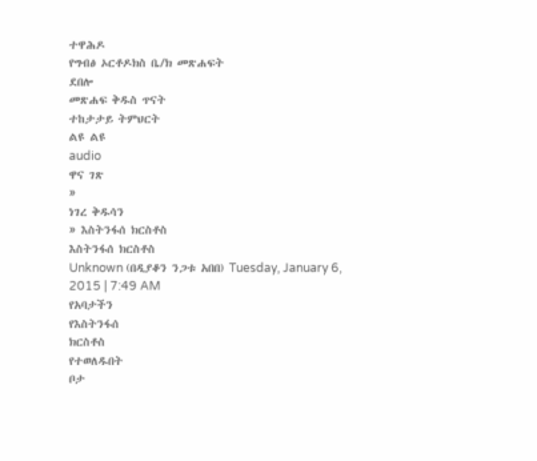ተዋሕዶ
የግብፅ ኦርቶዶክስ ቤ/ክ መጽሐፍት
ደበሎ
መጽሐፍ ቅዱስ ጥናት
ተከታታይ ትምህርት
ልዩ ልዩ
audio
ዋና ገጽ
»
ነገረ ቅዱሳን
» እስትንፋሰ ክርስቶስ
እስትንፋሰ ክርስቶስ
Unknown (በዲያቆን ንጋቱ አበበ) Tuesday, January 6, 2015 | 7:49 AM
የአባታችን
የእስትንፋሰ
ክርስቶስ
የተወለዱበት
ቦታ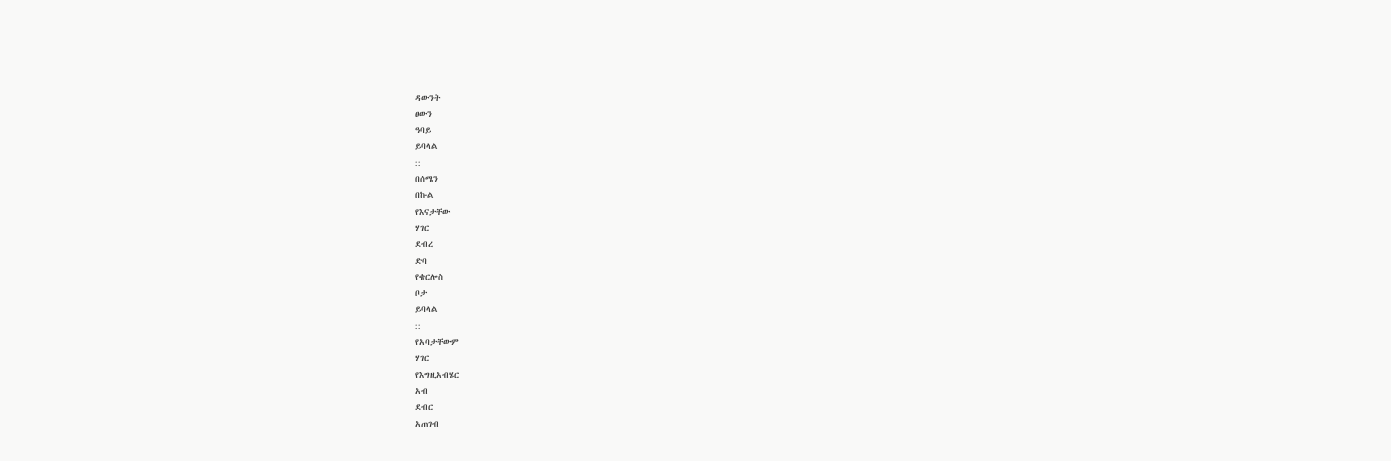ዳውንት
ፀውን
ዓባይ
ይባላል
::
በሰሜን
በኩል
የእናታቸው
ሃገር
ደብረ
ድባ
የቄርሎስ
ቦታ
ይባላል
::
የአባታቸውም
ሃገር
የእግዚአብሄር
አብ
ደብር
አጠገብ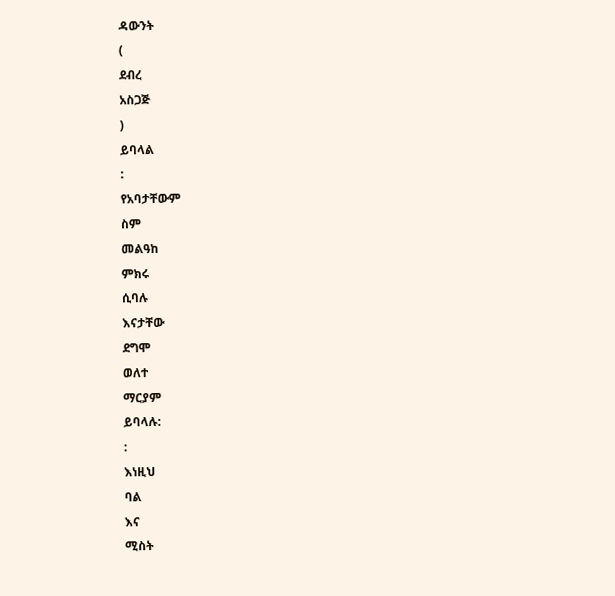ዳውንት
(
ደብረ
አስጋጅ
)
ይባላል
:
የአባታቸውም
ስም
መልዓከ
ምክሩ
ሲባሉ
እናታቸው
ደግሞ
ወለተ
ማርያም
ይባላሉ:
:
እነዚህ
ባል
እና
ሚስት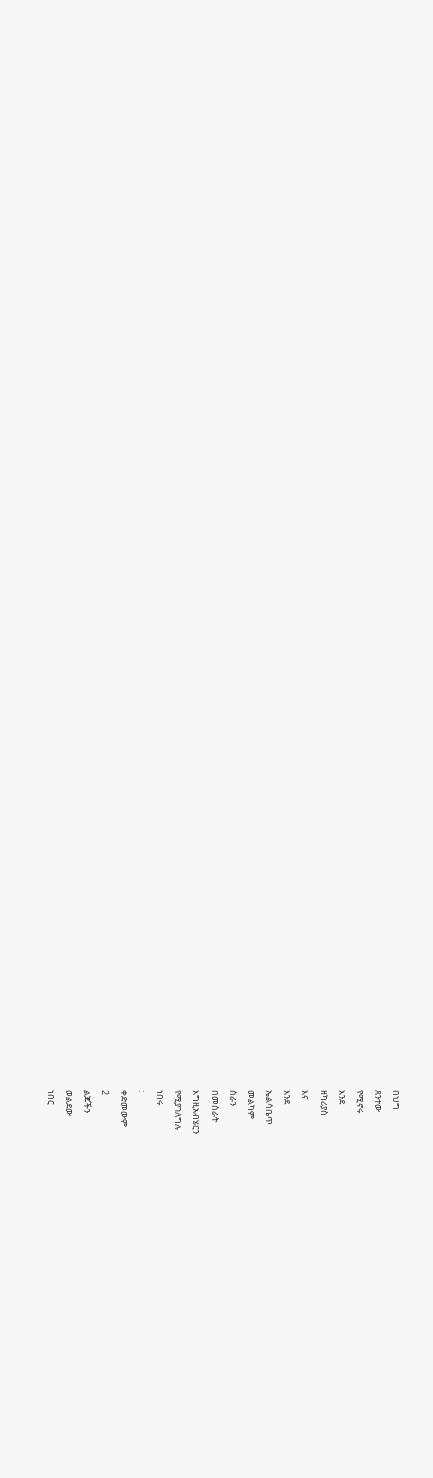በህግ
ጸንተው
የሚኖሩ
እንደ
ዘካሪያስ
እና
እንደ
ኤልሳቤጥ
መልካም
ስራን
በመስራት
እግዚአብሄርን
የሚያገለግሉ
ነበሩ
:
ቀድመውም
2
ልጆችን
ወልደው
ነበር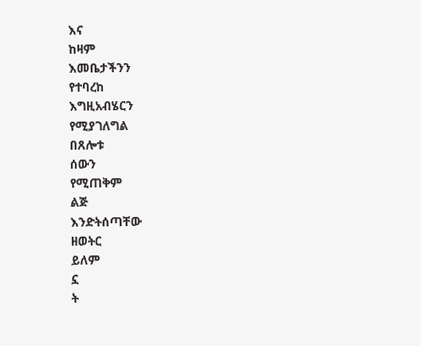እና
ከዛም
እመቤታችንን
የተባረከ
እግዚአብሄርን
የሚያገለግል
በጸሎቱ
ሰውን
የሚጠቅም
ልጅ
እንድትሰጣቸው
ዘወትር
ይለም
ኗ
ት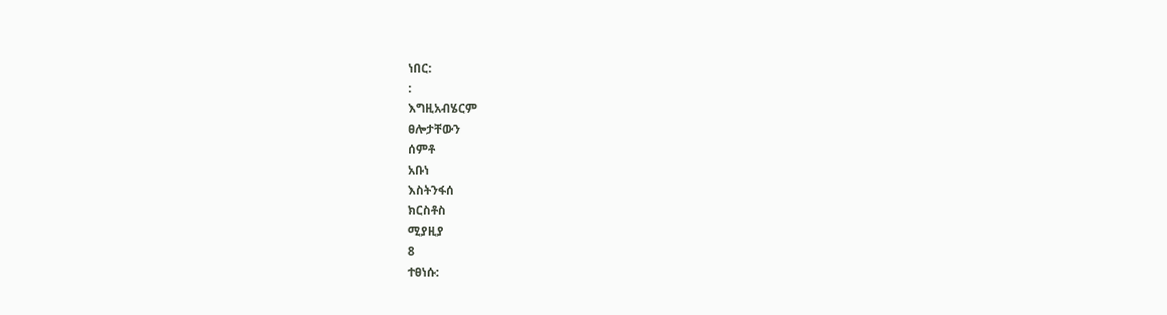ነበር:
:
እግዚአብሄርም
ፀሎታቸውን
ሰምቶ
አቡነ
እስትንፋሰ
ክርስቶስ
ሚያዚያ
8
ተፀነሱ: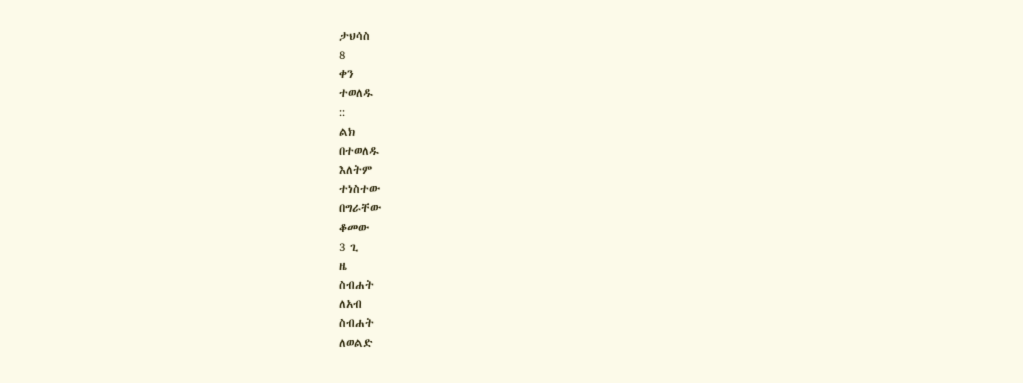ታህሳስ
8
ቀን
ተወለዱ
::
ልክ
በተወለዱ
እለትም
ተነስተው
በግራቸው
ቆመው
3 ጊ
ዜ
ስብሐት
ለአብ
ስብሐት
ለወልድ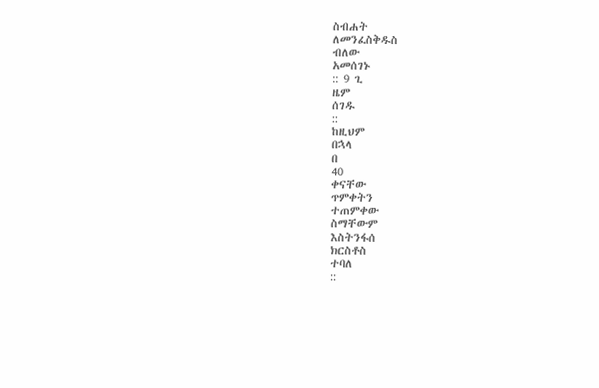ስብሐት
ለመንፈስቅዱስ
ብለው
አመሰገኑ
:: 9 ጊ
ዜም
ሰገዱ
::
ከዚህም
በኋላ
በ
40
ቀናቸው
ጥምቀትን
ተጠምቀው
ስማቸውም
እስትንፋሰ
ክርስቶስ
ተባለ
::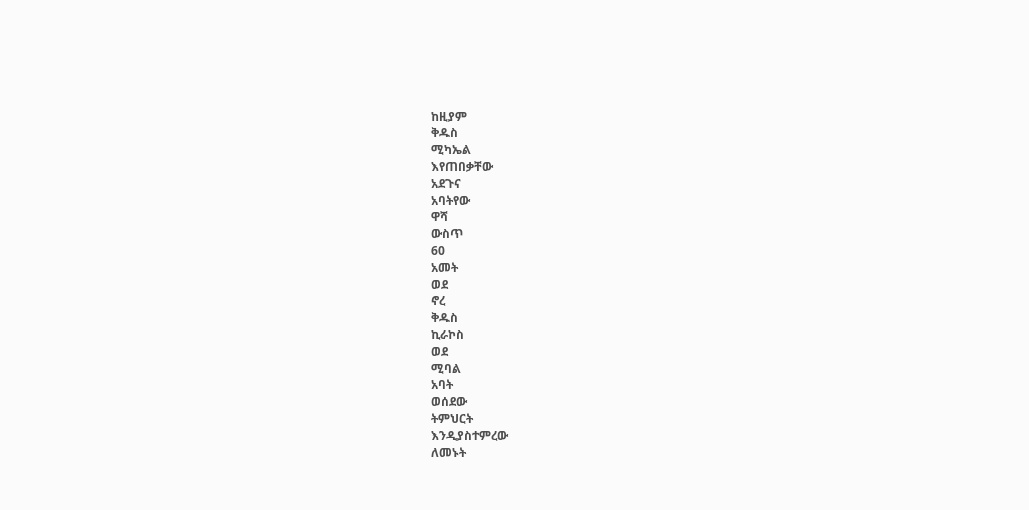ከዚያም
ቅዱስ
ሚካኤል
እየጠበቃቸው
አደጉና
አባትየው
ዋሻ
ውስጥ
60
አመት
ወደ
ኖረ
ቅዱስ
ኪራኮስ
ወደ
ሚባል
አባት
ወሰደው
ትምህርት
እንዲያስተምረው
ለመኑት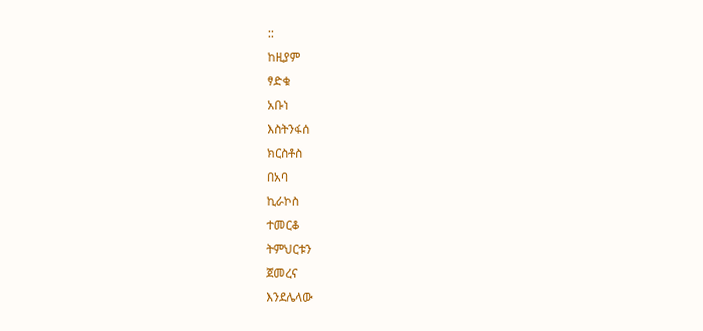::
ከዚያም
ፃድቁ
አቡነ
እስትንፋሰ
ክርስቶስ
በአባ
ኪራኮስ
ተመርቆ
ትምህርቱን
ጀመረና
እንደሌላው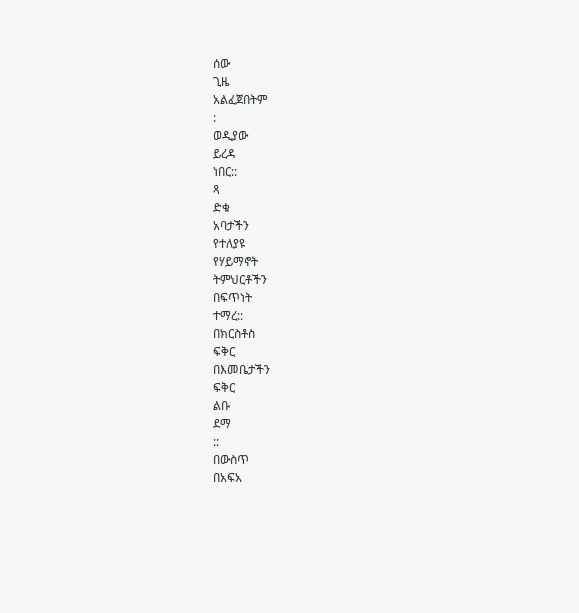ሰው
ጊዜ
አልፈጀበትም
:
ወዲያው
ይረዳ
ነበር::
ጻ
ድቁ
አባታችን
የተለያዩ
የሃይማኖት
ትምህርቶችን
በፍጥነት
ተማረ::
በክርስቶስ
ፍቅር
በእመቤታችን
ፍቅር
ልቡ
ደማ
::
በውስጥ
በአፍአ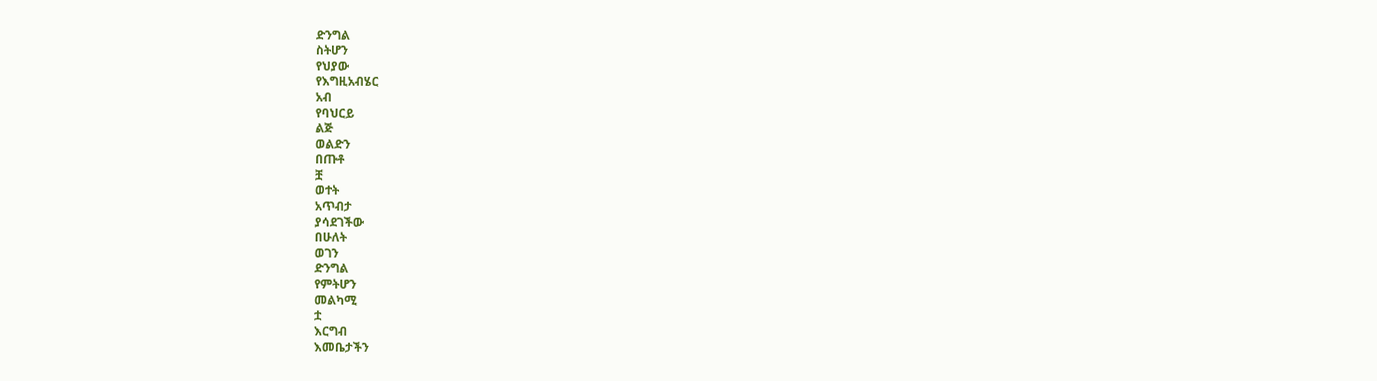ድንግል
ስትሆን
የህያው
የእግዚአብሄር
አብ
የባህርይ
ልጅ
ወልድን
በጡቶ
ቿ
ወተት
አጥብታ
ያሳደገችው
በሁለት
ወገን
ድንግል
የምትሆን
መልካሚ
ቷ
እርግብ
እመቤታችን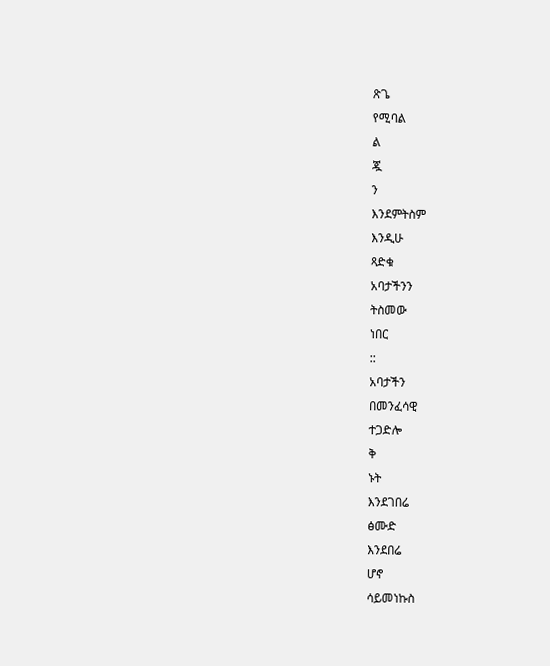ጽጌ
የሚባል
ል
ጇ
ን
እንደምትስም
እንዲሁ
ጻድቁ
አባታችንን
ትስመው
ነበር
::
አባታችን
በመንፈሳዊ
ተጋድሎ
ቅ
ኑት
እንደገበሬ
ፅሙድ
እንደበሬ
ሆኖ
ሳይመነኩስ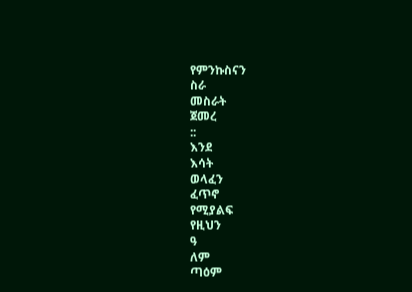የምንኩስናን
ስራ
መስራት
ጀመረ
::
እንደ
እሳት
ወላፈን
ፈጥኖ
የሚያልፍ
የዚህን
ዓ
ለም
ጣዕም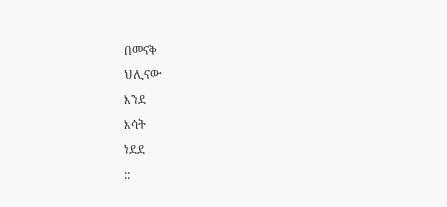በመናቅ
ህሊናው
እንደ
እሳት
ነደደ
::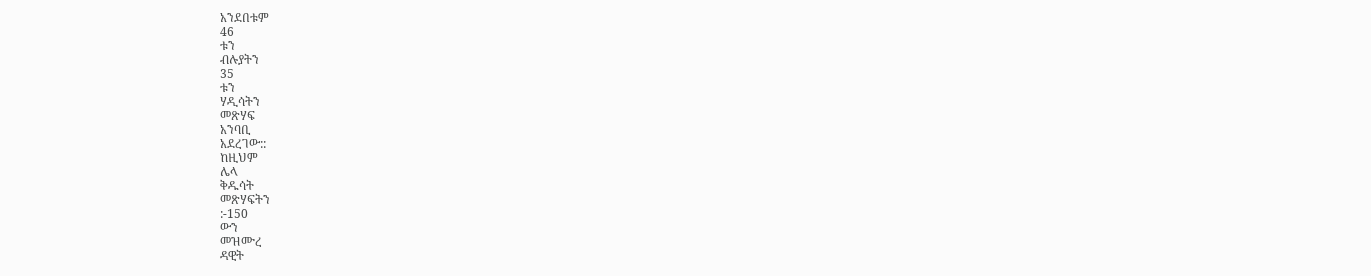አንደበቱም
46
ቱን
ብሉያትን
35
ቱን
ሃዲሳትን
መጽሃፍ
አንባቢ
አደረገው::
ከዚህም
ሌላ
ቅዱሳት
መጽሃፍትን
:-150
ውን
መዝሙረ
ዳዊት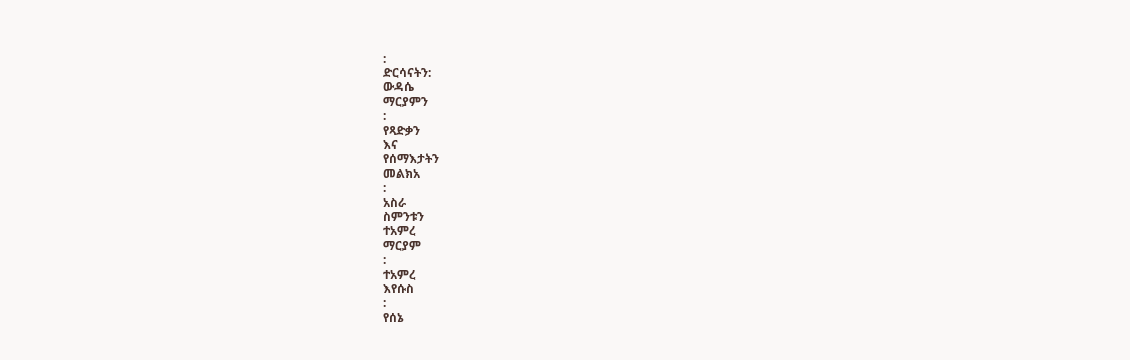:
ድርሳናትን:
ውዳሴ
ማርያምን
:
የጻድቃን
እና
የሰማእታትን
መልክአ
:
አስራ
ስምንቱን
ተአምረ
ማርያም
:
ተአምረ
እየሱስ
:
የሰኔ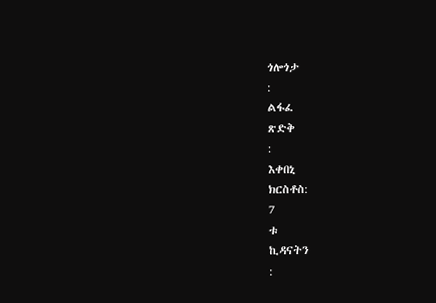ጎሎጎታ
:
ልፋፈ
ጽድቅ
:
እቀበኒ
ክርስቶስ:
7
ቱ
ኪዳናትን
: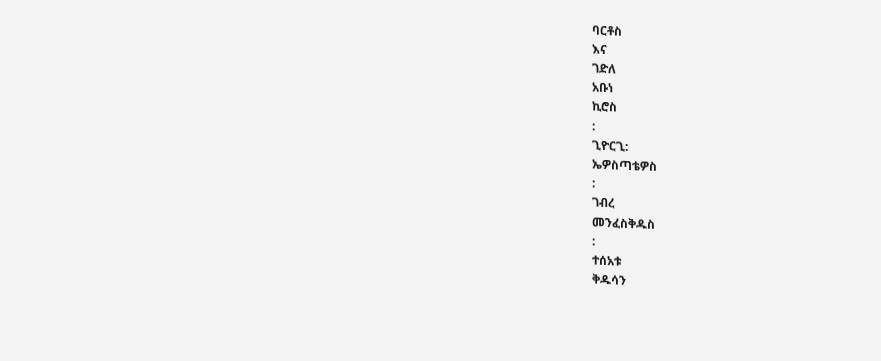ባርቶስ
እና
ገድለ
አቡነ
ኪሮስ
:
ጊዮርጊ:
ኤዎስጣቴዎስ
:
ገብረ
መንፈስቅዱስ
:
ተሰአቱ
ቅዱሳን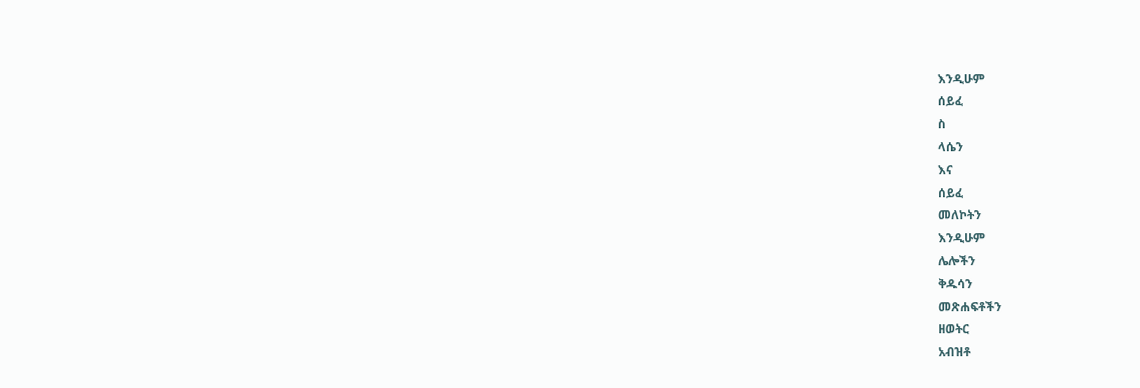እንዲሁም
ሰይፈ
ስ
ላሴን
እና
ሰይፈ
መለኮትን
እንዲሁም
ሌሎችን
ቅዱሳን
መጽሐፍቶችን
ዘወትር
አብዝቶ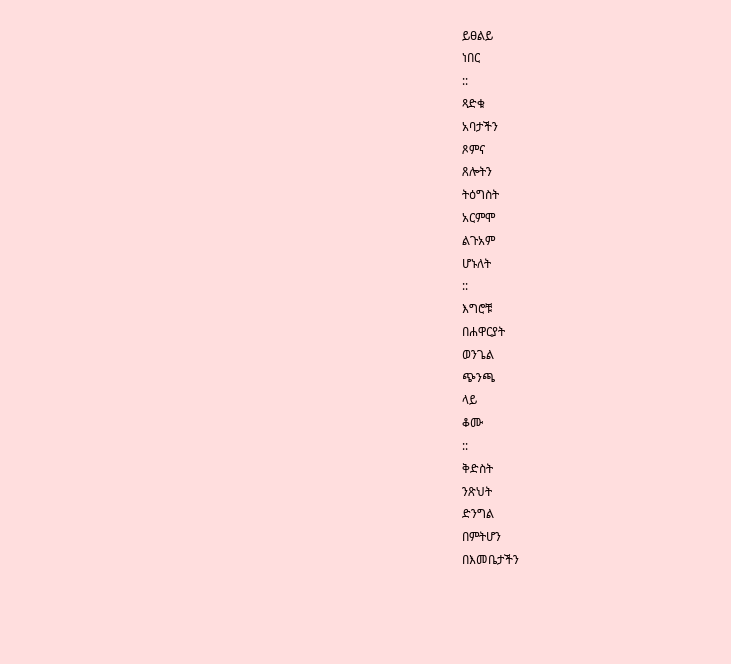ይፀልይ
ነበር
::
ጻድቁ
አባታችን
ጾምና
ጸሎትን
ትዕግስት
አርምሞ
ልጉአም
ሆኑለት
::
እግሮቹ
በሐዋርያት
ወንጌል
ጭንጫ
ላይ
ቆሙ
::
ቅድስት
ንጽህት
ድንግል
በምትሆን
በእመቤታችን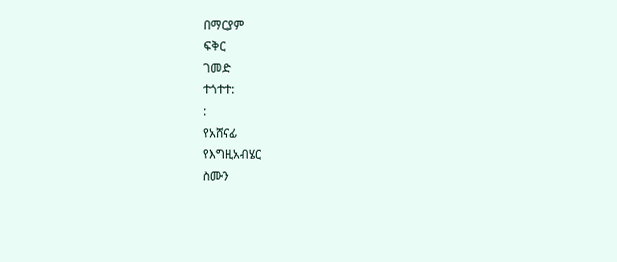በማርያም
ፍቅር
ገመድ
ተጎተተ:
:
የአሸናፊ
የእግዚአብሄር
ስሙን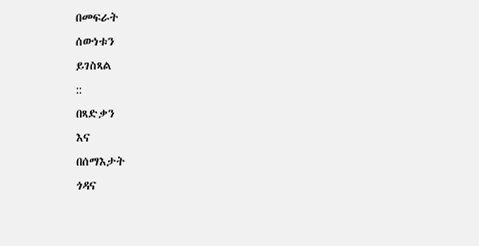በመፍራት
ሰውነቱን
ይገስጻል
::
በጻድቃን
እና
በሰማእታት
ጎዳና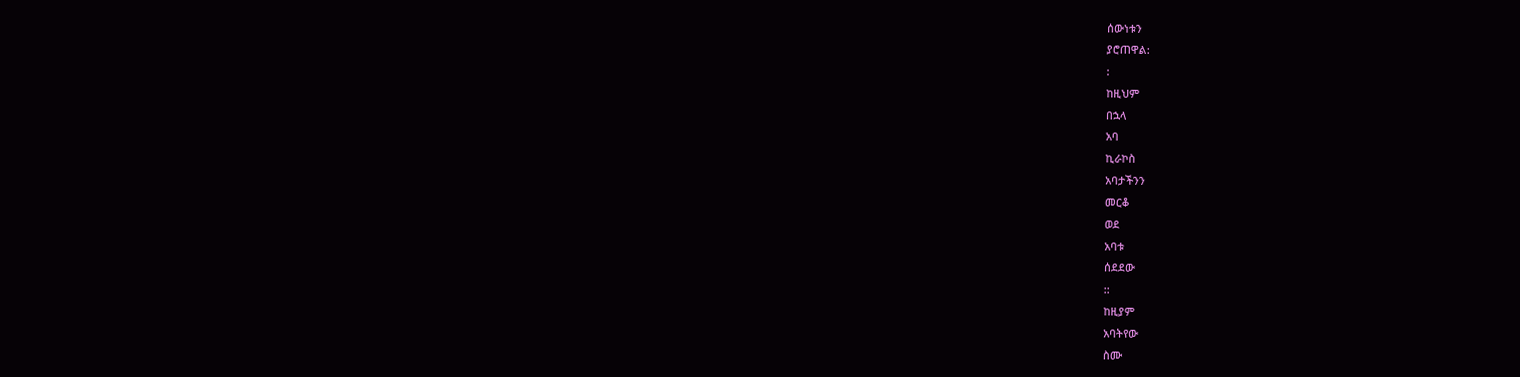ሰውነቱን
ያሮጠዋል:
:
ከዚህም
በኋላ
አባ
ኪራኮስ
አባታችንን
መርቆ
ወደ
አባቱ
ሰደደው
::
ከዚያም
አባትየው
ስሙ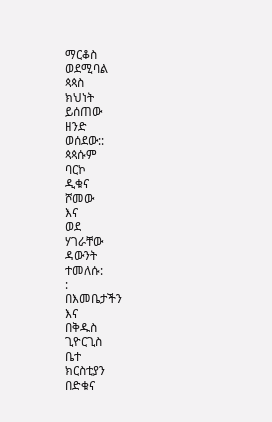ማርቆስ
ወደሚባል
ጳጳስ
ክህነት
ይሰጠው
ዘንድ
ወሰደው::
ጳጳሱም
ባርኮ
ዲቁና
ሾመው
እና
ወደ
ሃገራቸው
ዳውንት
ተመለሱ:
:
በእመቤታችን
እና
በቅዱስ
ጊዮርጊስ
ቤተ
ክርስቲያን
በድቁና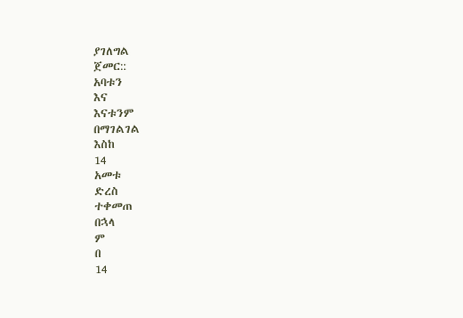ያገለግል
ጀመር::
አባቱን
እና
እናቱንም
በማገልገል
እስከ
14
አመቱ
ድረስ
ተቀመጠ
በኋላ
ም
በ
14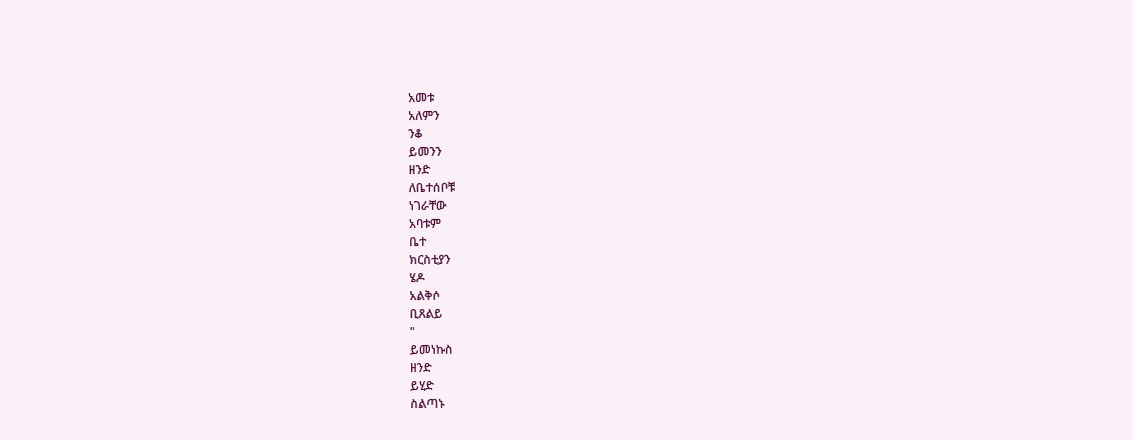አመቱ
አለምን
ንቆ
ይመንን
ዘንድ
ለቤተሰቦቹ
ነገራቸው
አባቱም
ቤተ
ክርስቲያን
ሄዶ
አልቅሶ
ቢጸልይ
"
ይመነኩስ
ዘንድ
ይሂድ
ስልጣኑ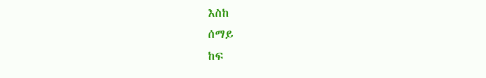እስከ
ሰማይ
ከፍ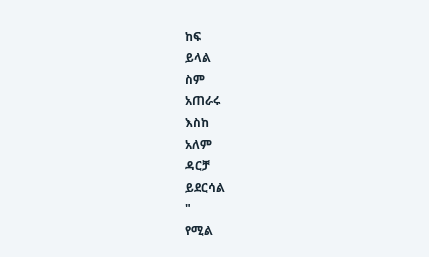ከፍ
ይላል
ስም
አጠራሩ
እስከ
አለም
ዳርቻ
ይደርሳል
"
የሚል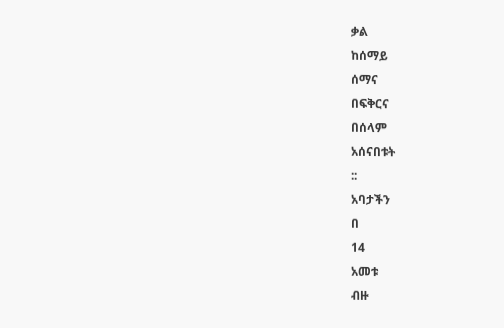ቃል
ከሰማይ
ሰማና
በፍቅርና
በሰላም
አሰናበቱት
::
አባታችን
በ
14
አመቱ
ብዙ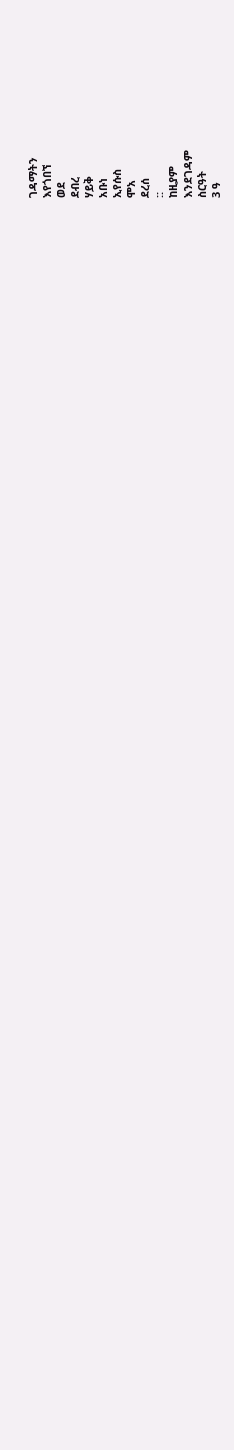ገዳማትን
እየጎበኘ
ወደ
ደብረ
ሃይቅ
አቡነ
ኢየሱስ
ሞአ
ደረሰ
::
ከዚያም
እንደገዳም
ስርዓት
3 ዓ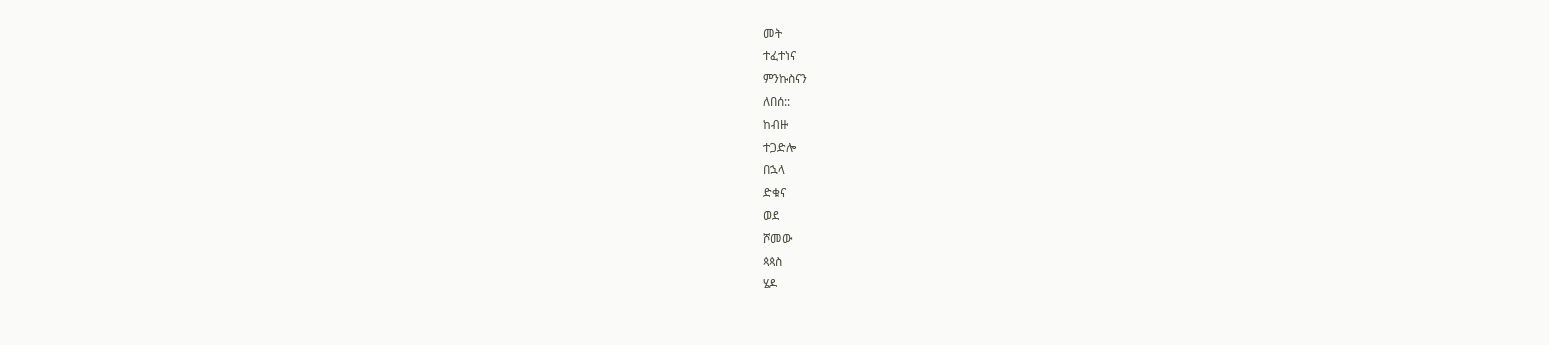መት
ተፈተነና
ምንኩስናን
ለበሰ::
ከብዙ
ተጋድሎ
በኋላ
ድቁና
ወደ
ሾመው
ጳጳስ
ሄዶ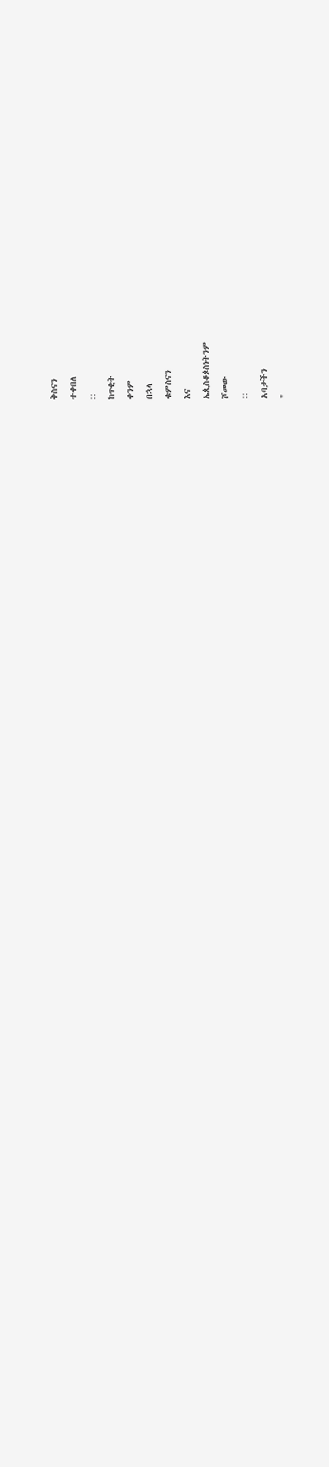ቅስናን
ተቀበለ
::
ከጥቂት
ቀንም
በኋላ
ቁምስናን
እና
ኤጲስቆጶስነትንም
ሾመው
::
አባታችን
"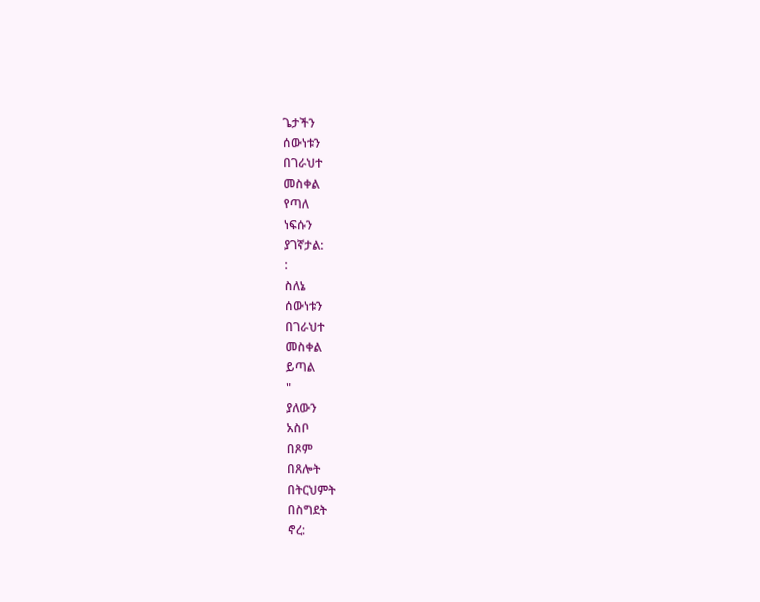ጌታችን
ሰውነቱን
በገራህተ
መስቀል
የጣለ
ነፍሱን
ያገኛታል:
:
ስለኔ
ሰውነቱን
በገራህተ
መስቀል
ይጣል
"
ያለውን
አስቦ
በጾም
በጸሎት
በትርህምት
በስግደት
ኖረ: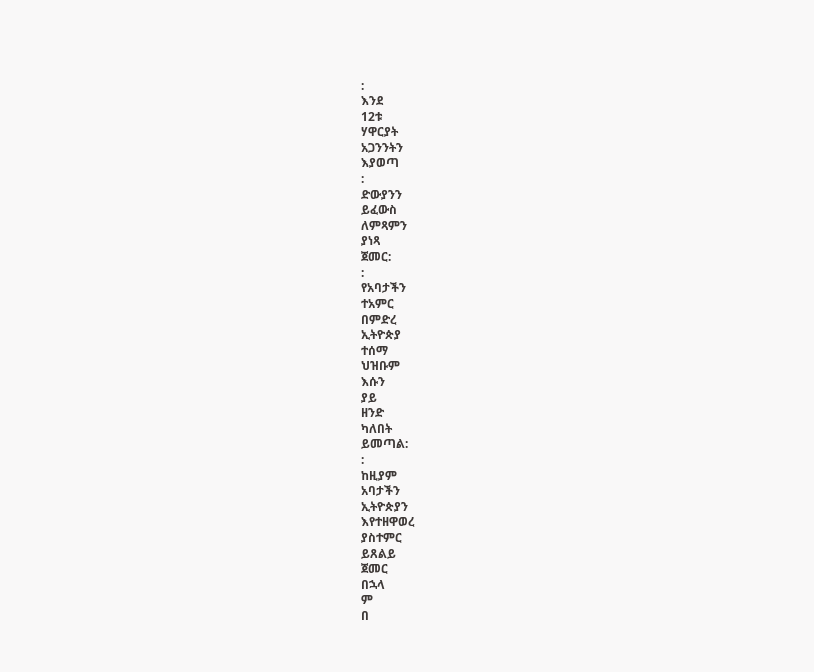:
እንደ
12ቱ
ሃዋርያት
አጋንንትን
እያወጣ
:
ድውያንን
ይፈውስ
ለምጻምን
ያነጻ
ጀመር:
:
የአባታችን
ተአምር
በምድረ
ኢትዮጵያ
ተሰማ
ህዝቡም
እሱን
ያይ
ዘንድ
ካለበት
ይመጣል:
:
ከዚያም
አባታችን
ኢትዮጵያን
እየተዘዋወረ
ያስተምር
ይጸልይ
ጀመር
በኋላ
ም
በ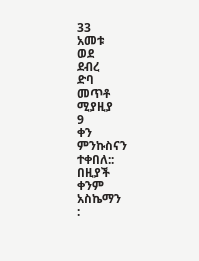33
አመቱ
ወደ
ደብረ
ድባ
መጥቶ
ሚያዚያ
9
ቀን
ምንኩስናን
ተቀበለ::
በዚያች
ቀንም
አስኬማን
: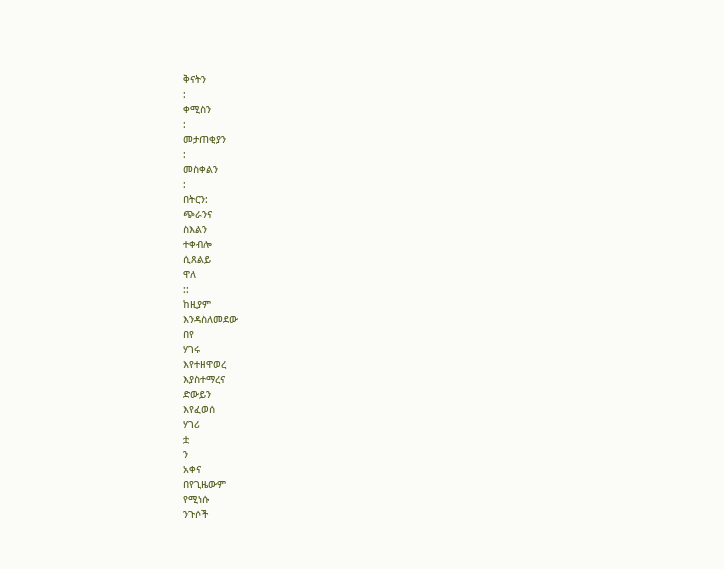ቅናትን
:
ቀሚስን
:
መታጠቂያን
:
መስቀልን
:
በትርን:
ጭራንና
ስእልን
ተቀብሎ
ሲጸልይ
ዋለ
::
ከዚያም
እንዳስለመደው
በየ
ሃገሩ
እየተዘዋወረ
እያስተማረና
ድውይን
እየፈወሰ
ሃገሪ
ቷ
ን
አቀና
በየጊዜውም
የሚነሱ
ንጉሶች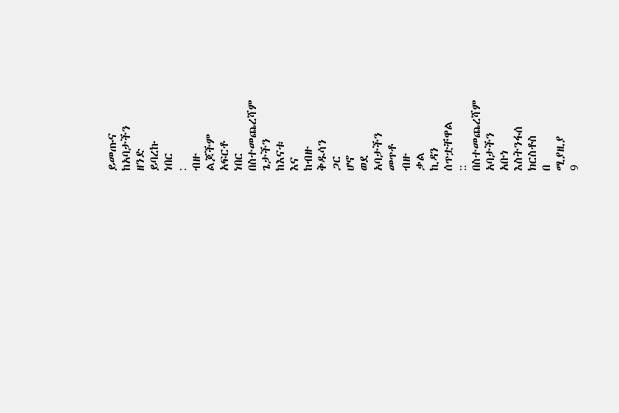ይመጡና
ከአባታችን
ዘንድ
ይባረኩ
ነበር
:
ብዙ
ልጆችም
አፍርቶ
ነበር
በስተመጨረሻም
ጌታችን
ከእናቱ
እና
ከብዙ
ቅዱሳን
ጋር
ሆኖ
ወደ
አባታችን
መጥቶ
ብዙ
ቃል
ኪዳን
ሰጥቷቸዋል
::
በስተመጨረሻም
አባታችን
አቡነ
እስትንፋሰ
ክርስቶስ
በ
ሚያዚያ
9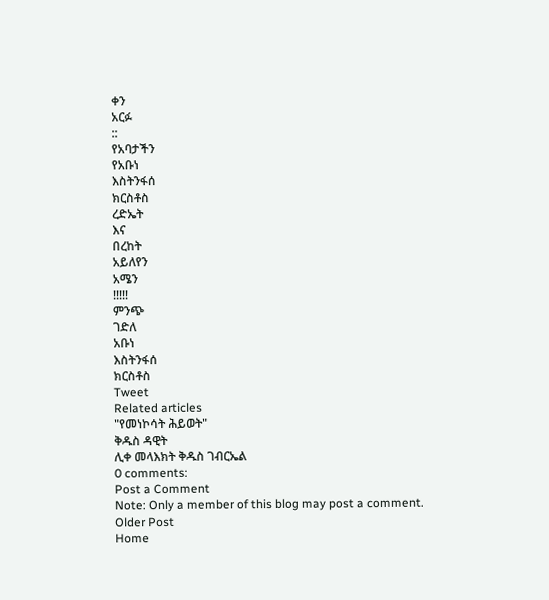ቀን
አርፉ
::
የአባታችን
የአቡነ
እስትንፋሰ
ክርስቶስ
ረድኤት
እና
በረከት
አይለየን
አሜን
!!!!!
ምንጭ
ገድለ
አቡነ
እስትንፋሰ
ክርስቶስ
Tweet
Related articles
"የመነኮሳት ሕይወት"
ቅዱስ ዳዊት
ሊቀ መላእክት ቅዱስ ገብርኤል
0 comments:
Post a Comment
Note: Only a member of this blog may post a comment.
Older Post
Home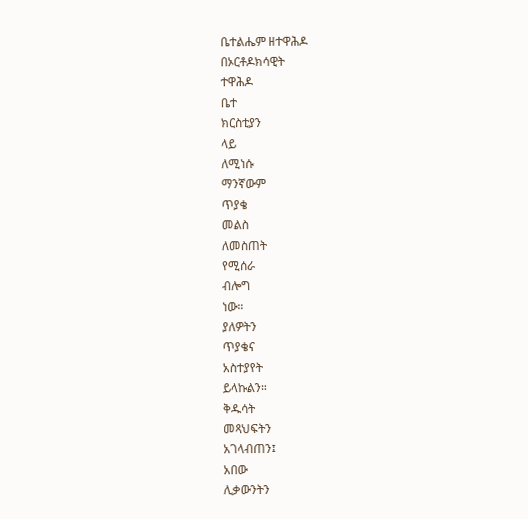ቤተልሔም ዘተዋሕዶ
በኦርቶዶክሳዊት
ተዋሕዶ
ቤተ
ክርስቲያን
ላይ
ለሚነሱ
ማንኛውም
ጥያቄ
መልስ
ለመስጠት
የሚሰራ
ብሎግ
ነው።
ያለዎትን
ጥያቄና
አስተያየት
ይላኩልን።
ቅዱሳት
መጻህፍትን
አገላብጠን፤
አበው
ሊቃውንትን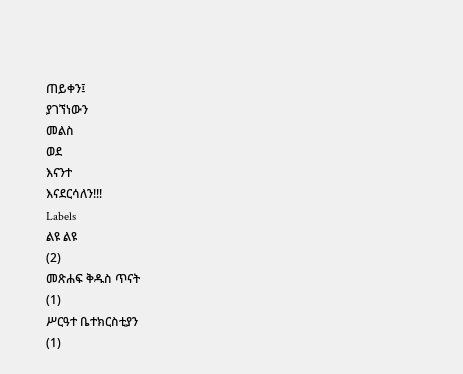ጠይቀን፤
ያገኘነውን
መልስ
ወደ
እናንተ
እናደርሳለን!!!
Labels
ልዩ ልዩ
(2)
መጽሐፍ ቅዱስ ጥናት
(1)
ሥርዓተ ቤተክርስቲያን
(1)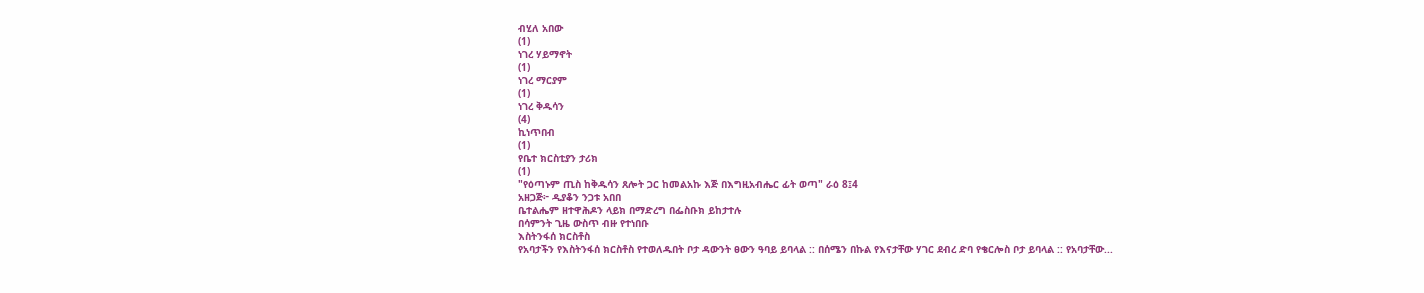ብሂለ አበው
(1)
ነገረ ሃይማኖት
(1)
ነገረ ማርያም
(1)
ነገረ ቅዱሳን
(4)
ኪነጥበብ
(1)
የቤተ ክርስቲያን ታሪክ
(1)
"የዕጣኑም ጢስ ከቅዱሳን ጸሎት ጋር ከመልአኩ እጅ በእግዚአብሔር ፊት ወጣ" ራዕ 8፤4
አዘጋጅ፦ ዲያቆን ንጋቱ አበበ
ቤተልሔም ዘተዋሕዶን ላይክ በማድረግ በፌስቡክ ይከታተሉ
በሳምንት ጊዜ ውስጥ ብዙ የተነበቡ
እስትንፋሰ ክርስቶስ
የአባታችን የእስትንፋሰ ክርስቶስ የተወለዱበት ቦታ ዳውንት ፀውን ዓባይ ይባላል :: በሰሜን በኩል የእናታቸው ሃገር ደብረ ድባ የቄርሎስ ቦታ ይባላል :: የአባታቸው...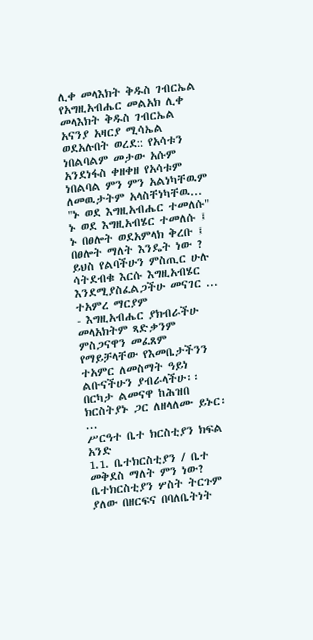ሊቀ መላእክት ቅዱስ ገብርኤል
የአግዚአብሔር መልአክ ሊቀ መላእክት ቅዱስ ገብርኤል አናንያ አዛርያ ሚሳኤል ወደአሉበት ወረደ:: የአሳቱን ነበልባልም መታው አሱም አንደነፋስ ቀዘቀዘ የአሳቱም ነበልባል ምን ምን አልነካቸዉም ለመዉታትም አላስቸነካቸዉ...
"ኑ ወደ እግዚአብሔር ተመለሱ"
ኑ ወደ እግዚአብሄር ተመለሱ ፤ ኑ በፀሎት ወደአምላክ ቅረቡ ፤ በፀሎት ማለት እንዴት ነው ? ይህስ የልባችሁን ምስጢር ሁሉ ሳትደብቁ እርሱ እግዚአብሄር እንደሚያስፈልጋችሁ መናገር ...
ተአምረ ማርያም
- እግዚአብሔር ያክብራችሁ መላአክትም ጻድቃንም ምስጋናዋን መፈጸም የማይቻላቸው የእመቤታችንን ተአምር ለመስማት ዓይነ ልቡናችሁን ያብራላችሁ፡፡ በርካታ ልመናዋ ከሕዝበ ክርስትያኑ ጋር ለዘላለሙ ይኑር፡...
ሥርዓተ ቤተ ክርስቲያን ክፍል አንድ
1.1. ቤተክርስቲያን / ቤተ መቅደስ ማለት ምን ነው? ቤተክርስቲያን ሦስት ትርጉም ያለው በዘርፍና በባለቤትነት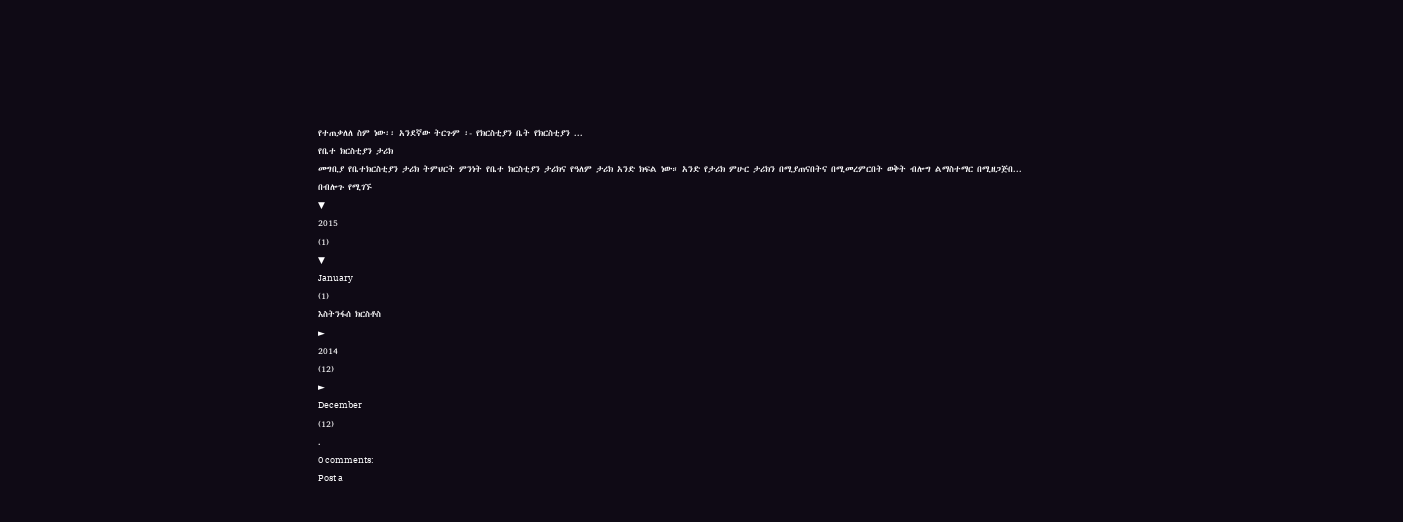የተጠቃለለ ስም ነው፡፡ አንደኛው ትርጉም ፡- የክርስቲያን ቤት የክርስቲያን ...
የቤተ ክርስቲያን ታሪክ
መግቢያ የቤተክርስቲያን ታሪክ ትምህርት ምንነት የቤተ ክርስቲያን ታሪክና የዓለም ታሪክ አንድ ክፍል ነው። አንድ የታሪክ ምሁር ታሪክን በሚያጠናበትና በሚመረምርበት ወቅት ብሎግ ልማስተማር በሚዘጋጅበ...
በብሎጉ የሚገኙ
▼
2015
(1)
▼
January
(1)
እስትንፋሰ ክርስቶስ
►
2014
(12)
►
December
(12)
.
0 comments:
Post a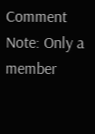Comment
Note: Only a member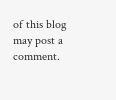of this blog may post a comment.